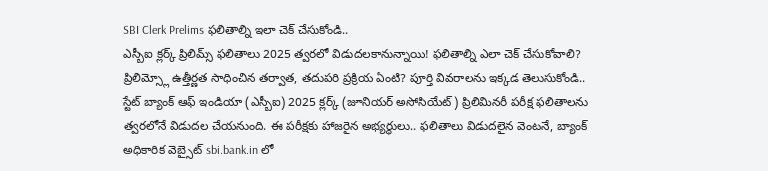SBI Clerk Prelims ఫలితాల్ని ఇలా చెక్ చేసుకోండి..
ఎస్బీఐ క్లర్క్ ప్రిలిమ్స్ ఫలితాలు 2025 త్వరలో విడుదలకానున్నాయి! ఫలితాల్ని ఎలా చెక్ చేసుకోవాలి? ప్రిలిమ్స్లో ఉత్తీర్ణత సాధించిన తర్వాత, తదుపరి ప్రక్రియ ఏంటి? పూర్తి వివరాలను ఇక్కడ తెలుసుకోండి..
స్టేట్ బ్యాంక్ ఆఫ్ ఇండియా (ఎస్బీఐ) 2025 క్లర్క్ (జూనియర్ అసోసియేట్) ప్రిలిమినరీ పరీక్ష ఫలితాలను త్వరలోనే విడుదల చేయనుంది. ఈ పరీక్షకు హాజరైన అభ్యర్థులు.. ఫలితాలు విడుదలైన వెంటనే, బ్యాంక్ అధికారిక వెబ్సైట్ sbi.bank.in లో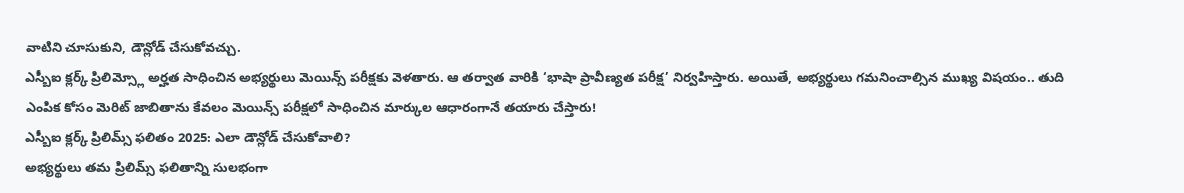వాటిని చూసుకుని, డౌన్లోడ్ చేసుకోవచ్చు.
ఎస్బీఐ క్లర్క్ ప్రిలిమ్స్లో అర్హత సాధించిన అభ్యర్థులు మెయిన్స్ పరీక్షకు వెళతారు. ఆ తర్వాత వారికి ‘భాషా ప్రావీణ్యత పరీక్ష’ నిర్వహిస్తారు. అయితే, అభ్యర్థులు గమనించాల్సిన ముఖ్య విషయం.. తుది ఎంపిక కోసం మెరిట్ జాబితాను కేవలం మెయిన్స్ పరీక్షలో సాధించిన మార్కుల ఆధారంగానే తయారు చేస్తారు!
ఎస్బీఐ క్లర్క్ ప్రిలిమ్స్ ఫలితం 2025: ఎలా డౌన్లోడ్ చేసుకోవాలి?
అభ్యర్థులు తమ ప్రిలిమ్స్ ఫలితాన్ని సులభంగా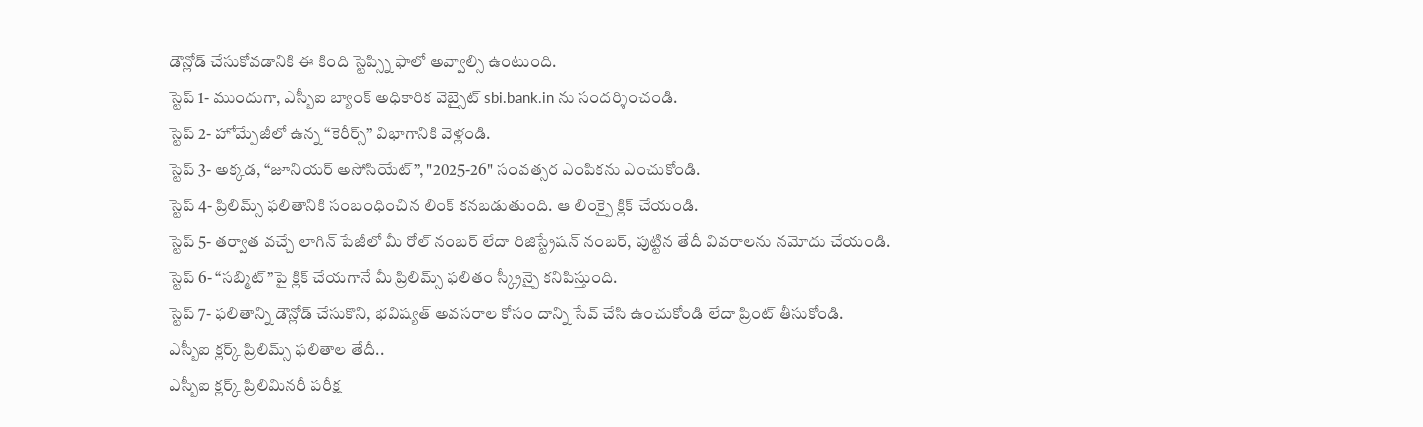డౌన్లోడ్ చేసుకోవడానికి ఈ కింది స్టెప్స్ని ఫాలో అవ్వాల్సి ఉంటుంది.
స్టెప్ 1- ముందుగా, ఎస్బీఐ బ్యాంక్ అధికారిక వెబ్సైట్ sbi.bank.in ను సందర్శించండి.
స్టెప్ 2- హోమ్పేజీలో ఉన్న “కెరీర్స్” విభాగానికి వెళ్లండి.
స్టెప్ 3- అక్కడ, “జూనియర్ అసోసియేట్”, "2025-26" సంవత్సర ఎంపికను ఎంచుకోండి.
స్టెప్ 4- ప్రిలిమ్స్ ఫలితానికి సంబంధించిన లింక్ కనబడుతుంది. ఆ లింక్పై క్లిక్ చేయండి.
స్టెప్ 5- తర్వాత వచ్చే లాగిన్ పేజీలో మీ రోల్ నంబర్ లేదా రిజిస్ట్రేషన్ నంబర్, పుట్టిన తేదీ వివరాలను నమోదు చేయండి.
స్టెప్ 6- “సబ్మిట్”పై క్లిక్ చేయగానే మీ ప్రిలిమ్స్ ఫలితం స్క్రీన్పై కనిపిస్తుంది.
స్టెప్ 7- ఫలితాన్ని డౌన్లోడ్ చేసుకొని, భవిష్యత్ అవసరాల కోసం దాన్ని సేవ్ చేసి ఉంచుకోండి లేదా ప్రింట్ తీసుకోండి.
ఎస్బీఐ క్లర్క్ ప్రిలిమ్స్ ఫలితాల తేదీ..
ఎస్బీఐ క్లర్క్ ప్రిలిమినరీ పరీక్ష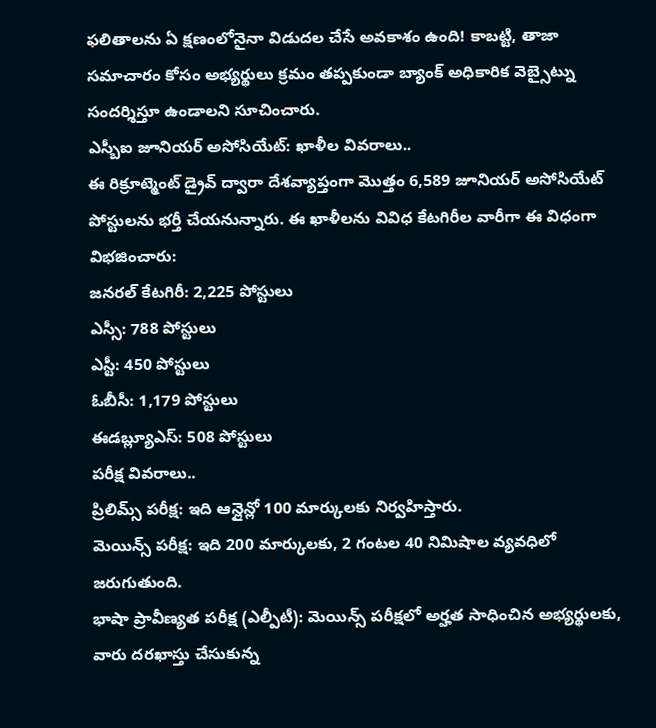ఫలితాలను ఏ క్షణంలోనైనా విడుదల చేసే అవకాశం ఉంది! కాబట్టి, తాజా సమాచారం కోసం అభ్యర్థులు క్రమం తప్పకుండా బ్యాంక్ అధికారిక వెబ్సైట్ను సందర్శిస్తూ ఉండాలని సూచించారు.
ఎస్బీఐ జూనియర్ అసోసియేట్: ఖాళీల వివరాలు..
ఈ రిక్రూట్మెంట్ డ్రైవ్ ద్వారా దేశవ్యాప్తంగా మొత్తం 6,589 జూనియర్ అసోసియేట్ పోస్టులను భర్తీ చేయనున్నారు. ఈ ఖాళీలను వివిధ కేటగిరీల వారీగా ఈ విధంగా విభజించారు:
జనరల్ కేటగిరీ: 2,225 పోస్టులు
ఎస్సీ: 788 పోస్టులు
ఎస్టీ: 450 పోస్టులు
ఓబీసీ: 1,179 పోస్టులు
ఈడబ్ల్యూఎస్: 508 పోస్టులు
పరీక్ష వివరాలు..
ప్రిలిమ్స్ పరీక్ష: ఇది ఆన్లైన్లో 100 మార్కులకు నిర్వహిస్తారు.
మెయిన్స్ పరీక్ష: ఇది 200 మార్కులకు, 2 గంటల 40 నిమిషాల వ్యవధిలో జరుగుతుంది.
భాషా ప్రావీణ్యత పరీక్ష (ఎల్పీటీ): మెయిన్స్ పరీక్షలో అర్హత సాధించిన అభ్యర్థులకు, వారు దరఖాస్తు చేసుకున్న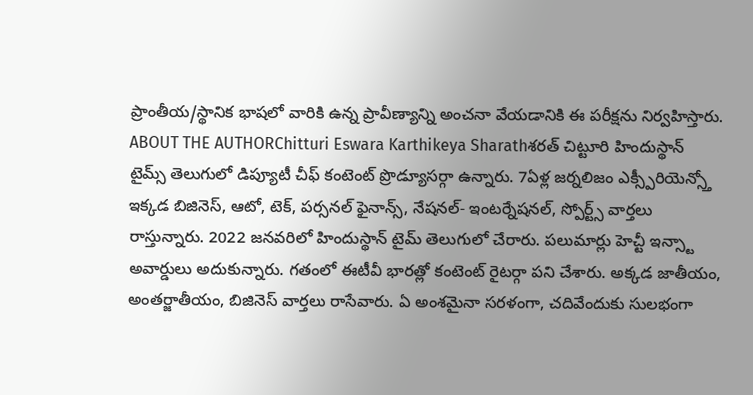ప్రాంతీయ/స్థానిక భాషలో వారికి ఉన్న ప్రావీణ్యాన్ని అంచనా వేయడానికి ఈ పరీక్షను నిర్వహిస్తారు.
ABOUT THE AUTHORChitturi Eswara Karthikeya Sharathశరత్ చిట్టూరి హిందుస్థాన్ టైమ్స్ తెలుగులో డిప్యూటీ చీఫ్ కంటెంట్ ప్రొడ్యూసర్గా ఉన్నారు. 7ఏళ్ల జర్నలిజం ఎక్స్పీరియెన్స్తో ఇక్కడ బిజినెస్, ఆటో, టెక్, పర్సనల్ ఫైనాన్స్, నేషనల్- ఇంటర్నేషనల్, స్పోర్ట్స్ వార్తలు రాస్తున్నారు. 2022 జనవరిలో హిందుస్థాన్ టైమ్ తెలుగులో చేరారు. పలుమార్లు హెచ్టీ ఇన్స్టా అవార్డులు అదుకున్నారు. గతంలో ఈటీవీ భారత్లో కంటెంట్ రైటర్గా పని చేశారు. అక్కడ జాతీయం, అంతర్జాతీయం, బిజినెస్ వార్తలు రాసేవారు. ఏ అంశమైనా సరళంగా, చదివేందుకు సులభంగా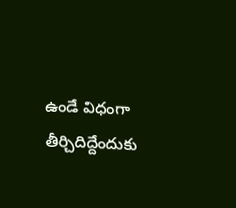ఉండే విధంగా తీర్చిదిద్దేందుకు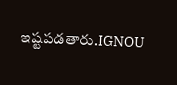ఇష్టపడతారు.IGNOU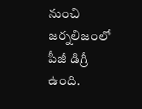నుంచి జర్నలిజంలో పీజీ డిగ్రీ ఉంది.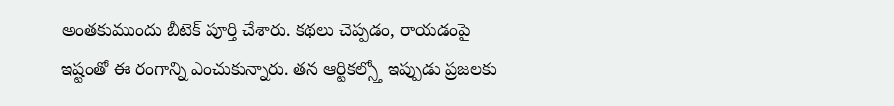అంతకుముందు బీటెక్ పూర్తి చేశారు. కథలు చెప్పడం, రాయడంపై ఇష్టంతో ఈ రంగాన్ని ఎంచుకున్నారు. తన ఆర్టికల్స్తో ఇప్పుడు ప్రజలకు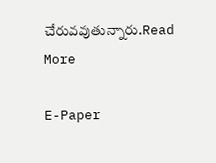చేరువవుతున్నారు.Read More

E-Paper